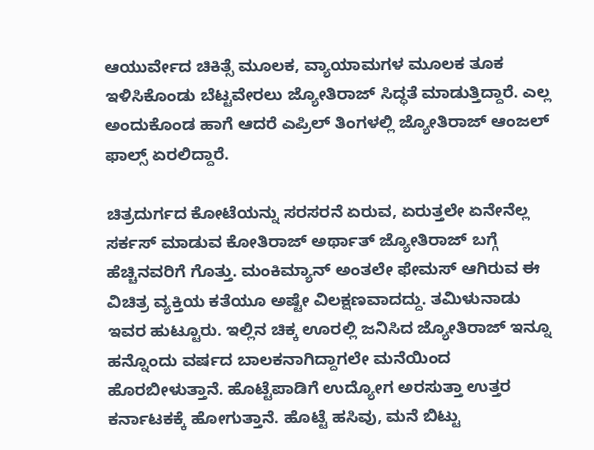ಆಯುರ್ವೇದ ಚಿಕಿತ್ಸೆ ಮೂಲಕ, ವ್ಯಾಯಾಮಗಳ ಮೂಲಕ ತೂಕ ಇಳಿಸಿಕೊಂಡು ಬೆಟ್ಟವೇರಲು ಜ್ಯೋತಿರಾಜ್ ಸಿದ್ಧತೆ ಮಾಡುತ್ತಿದ್ದಾರೆ. ಎಲ್ಲ ಅಂದುಕೊಂಡ ಹಾಗೆ ಆದರೆ ಎಪ್ರಿಲ್ ತಿಂಗಳಲ್ಲಿ ಜ್ಯೋತಿರಾಜ್ ಆಂಜಲ್ ಫಾಲ್ಸ್ ಏರಲಿದ್ದಾರೆ.

ಚಿತ್ರದುರ್ಗದ ಕೋಟೆಯನ್ನು ಸರಸರನೆ ಏರುವ, ಏರುತ್ತಲೇ ಏನೇನೆಲ್ಲ ಸರ್ಕಸ್ ಮಾಡುವ ಕೋತಿರಾಜ್ ಅರ್ಥಾತ್ ಜ್ಯೋತಿರಾಜ್ ಬಗ್ಗೆ ಹೆಚ್ಚಿನವರಿಗೆ ಗೊತ್ತು. ಮಂಕಿಮ್ಯಾನ್ ಅಂತಲೇ ಫೇಮಸ್ ಆಗಿರುವ ಈ ವಿಚಿತ್ರ ವ್ಯಕ್ತಿಯ ಕತೆಯೂ ಅಷ್ಟೇ ವಿಲಕ್ಷಣವಾದದ್ದು. ತಮಿಳುನಾಡು ಇವರ ಹುಟ್ಟೂರು. ಇಲ್ಲಿನ ಚಿಕ್ಕ ಊರಲ್ಲಿ ಜನಿಸಿದ ಜ್ಯೋತಿರಾಜ್ ಇನ್ನೂ ಹನ್ನೊಂದು ವರ್ಷದ ಬಾಲಕನಾಗಿದ್ದಾಗಲೇ ಮನೆಯಿಂದ ಹೊರಬೀಳುತ್ತಾನೆ. ಹೊಟ್ಟೆಪಾಡಿಗೆ ಉದ್ಯೋಗ ಅರಸುತ್ತಾ ಉತ್ತರ ಕರ್ನಾಟಕಕ್ಕೆ ಹೋಗುತ್ತಾನೆ. ಹೊಟ್ಟೆ ಹಸಿವು, ಮನೆ ಬಿಟ್ಟು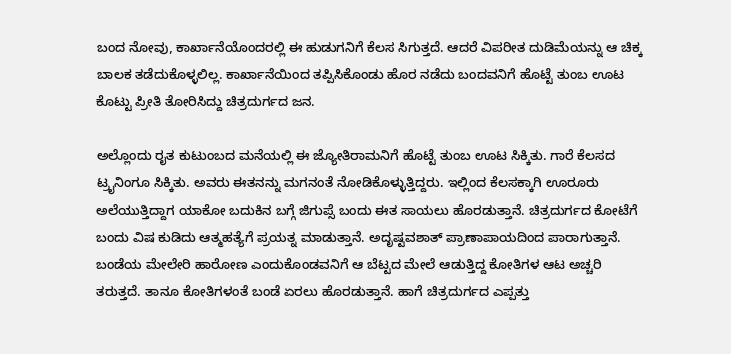ಬಂದ ನೋವು, ಕಾರ್ಖಾನೆಯೊಂದರಲ್ಲಿ ಈ ಹುಡುಗನಿಗೆ ಕೆಲಸ ಸಿಗುತ್ತದೆ. ಆದರೆ ವಿಪರೀತ ದುಡಿಮೆಯನ್ನು ಆ ಚಿಕ್ಕ ಬಾಲಕ ತಡೆದುಕೊಳ್ಳಲಿಲ್ಲ. ಕಾರ್ಖಾನೆಯಿಂದ ತಪ್ಪಿಸಿಕೊಂಡು ಹೊರ ನಡೆದು ಬಂದವನಿಗೆ ಹೊಟ್ಟೆ ತುಂಬ ಊಟ ಕೊಟ್ಟು ಪ್ರೀತಿ ತೋರಿಸಿದ್ದು ಚಿತ್ರದುರ್ಗದ ಜನ.

ಅಲ್ಲೊಂದು ರೖತ ಕುಟುಂಬದ ಮನೆಯಲ್ಲಿ ಈ ಜ್ಯೋತಿರಾಮನಿಗೆ ಹೊಟ್ಟೆ ತುಂಬ ಊಟ ಸಿಕ್ಕಿತು. ಗಾರೆ ಕೆಲಸದ ಟ್ರೖನಿಂಗೂ ಸಿಕ್ಕಿತು. ಅವರು ಈತನನ್ನು ಮಗನಂತೆ ನೋಡಿಕೊಳ್ಳುತ್ತಿದ್ದರು. ಇಲ್ಲಿಂದ ಕೆಲಸಕ್ಕಾಗಿ ಊರೂರು ಅಲೆಯುತ್ತಿದ್ದಾಗ ಯಾಕೋ ಬದುಕಿನ ಬಗ್ಗೆ ಜಿಗುಪ್ಸೆ ಬಂದು ಈತ ಸಾಯಲು ಹೊರಡುತ್ತಾನೆ. ಚಿತ್ರದುರ್ಗದ ಕೋಟೆಗೆ ಬಂದು ವಿಷ ಕುಡಿದು ಆತ್ಮಹತ್ಯೆಗೆ ಪ್ರಯತ್ನ ಮಾಡುತ್ತಾನೆ. ಅದೃಷ್ಟವಶಾತ್ ಪ್ರಾಣಾಪಾಯದಿಂದ ಪಾರಾಗುತ್ತಾನೆ. ಬಂಡೆಯ ಮೇಲೇರಿ ಹಾರೋಣ ಎಂದುಕೊಂಡವನಿಗೆ ಆ ಬೆಟ್ಟದ ಮೇಲೆ ಆಡುತ್ತಿದ್ದ ಕೋತಿಗಳ ಆಟ ಅಚ್ಚರಿ ತರುತ್ತದೆ. ತಾನೂ ಕೋತಿಗಳಂತೆ ಬಂಡೆ ಏರಲು ಹೊರಡುತ್ತಾನೆ. ಹಾಗೆ ಚಿತ್ರದುರ್ಗದ ಎಪ್ಪತ್ತು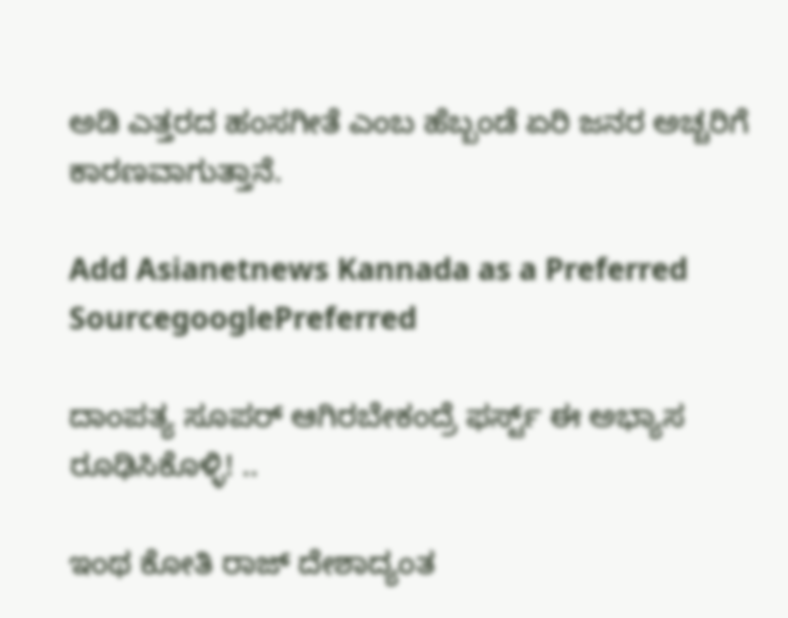ಅಡಿ ಎತ್ತರದ ಹಂಸಗೀತೆ ಎಂಬ ಹೆಬ್ಬಂಡೆ ಏರಿ ಜನರ ಅಚ್ಚರಿಗೆ ಕಾರಣವಾಗುತ್ತಾನೆ.

Add Asianetnews Kannada as a Preferred SourcegooglePreferred

ದಾಂಪತ್ಯ ಸೂಪರ್‌ ಆಗಿರಬೇಕಂದ್ರೆ ಫರ್ಸ್ಟ್‌ ಈ ಅಭ್ಯಾಸ ರೂಢಿಸಿಕೊಳ್ಳಿ! ..

ಇಂಥ ಕೋತಿ ರಾಜ್ ದೇಶಾದ್ಯಂತ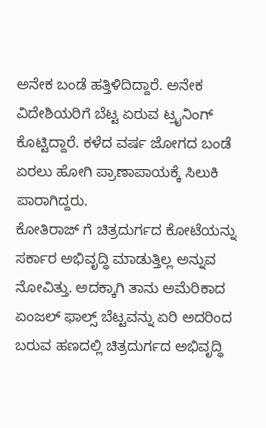ಅನೇಕ ಬಂಡೆ ಹತ್ತಿಳಿದಿದ್ದಾರೆ. ಅನೇಕ ವಿದೇಶಿಯರಿಗೆ ಬೆಟ್ಟ ಏರುವ ಟ್ರೖನಿಂಗ್ ಕೊಟ್ಟಿದ್ದಾರೆ. ಕಳೆದ ವರ್ಷ ಜೋಗದ ಬಂಡೆ ಏರಲು ಹೋಗಿ ಪ್ರಾಣಾಪಾಯಕ್ಕೆ ಸಿಲುಕಿ ಪಾರಾಗಿದ್ದರು.
ಕೋತಿರಾಜ್ ಗೆ ಚಿತ್ರದುರ್ಗದ ಕೋಟೆಯನ್ನು ಸರ್ಕಾರ ಅಭಿವೃದ್ಧಿ ಮಾಡುತ್ತಿಲ್ಲ ಅನ್ನುವ ನೋವಿತ್ತು. ಅದಕ್ಕಾಗಿ ತಾನು ಅಮೆರಿಕಾದ ಏಂಜಲ್ ಫಾಲ್ಸ್ ಬೆಟ್ಟವನ್ನು ಏರಿ ಅದರಿಂದ ಬರುವ ಹಣದಲ್ಲಿ ಚಿತ್ರದುರ್ಗದ ಅಭಿವೃದ್ಧಿ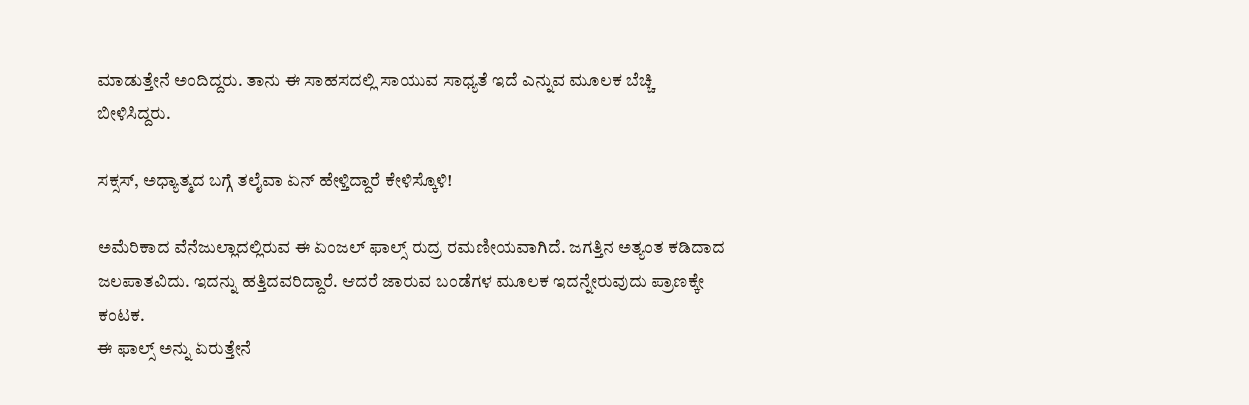ಮಾಡುತ್ತೇನೆ ಅಂದಿದ್ದರು. ತಾನು ಈ ಸಾಹಸದಲ್ಲಿ ಸಾಯುವ ಸಾಧ್ಯತೆ ಇದೆ ಎನ್ನುವ ಮೂಲಕ ಬೆಚ್ಚಿ ಬೀಳಿಸಿದ್ದರು.

ಸಕ್ಸಸ್, ಅಧ್ಯಾತ್ಮದ ಬಗ್ಗೆ ತಲೈವಾ ಏನ್ ಹೇಳ್ತಿದ್ದಾರೆ ಕೇಳಿಸ್ಕೊಳಿ!

ಅಮೆರಿಕಾದ ವೆನೆಜುಲ್ಲಾದಲ್ಲಿರುವ ಈ ಏಂಜಲ್ ಫಾಲ್ಸ್ ರುದ್ರ ರಮಣೀಯವಾಗಿದೆ. ಜಗತ್ತಿನ ಅತ್ಯಂತ ಕಡಿದಾದ ಜಲಪಾತವಿದು. ಇದನ್ನು ಹತ್ತಿದವರಿದ್ದಾರೆ. ಆದರೆ ಜಾರುವ ಬಂಡೆಗಳ ಮೂಲಕ ಇದನ್ನೇರುವುದು ಪ್ರಾಣಕ್ಕೇ ಕಂಟಕ.
ಈ ಫಾಲ್ಸ್ ಅನ್ನು ಏರುತ್ತೇನೆ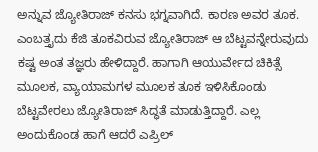ಅನ್ನುವ ಜ್ಯೋತಿರಾಜ್ ಕನಸು ಭಗ್ನವಾಗಿದೆ. ಕಾರಣ ಅವರ ತೂಕ. ಎಂಬತ್ತೖದು ಕೆಜಿ ತೂಕವಿರುವ ಜ್ಯೋತಿರಾಜ್ ಆ ಬೆಟ್ಟವನ್ನೇರುವುದು ಕಷ್ಟ ಅಂತ ತಜ್ಞರು ಹೇಳಿದ್ದಾರೆ. ಹಾಗಾಗಿ ಆಯುರ್ವೇದ ಚಿಕಿತ್ಸೆ ಮೂಲಕ, ವ್ಯಾಯಾಮಗಳ ಮೂಲಕ ತೂಕ ಇಳಿಸಿಕೊಂಡು ಬೆಟ್ಟವೇರಲು ಜ್ಯೋತಿರಾಜ್ ಸಿದ್ಧತೆ ಮಾಡುತ್ತಿದ್ದಾರೆ. ಎಲ್ಲ ಅಂದುಕೊಂಡ ಹಾಗೆ ಆದರೆ ಎಪ್ರಿಲ್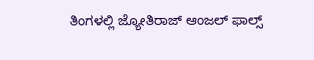ತಿಂಗಳಲ್ಲಿ ಜ್ಯೋತಿರಾಜ್ ಆಂಜಲ್ ಫಾಲ್ಸ್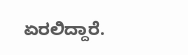ಏರಲಿದ್ದಾರೆ.